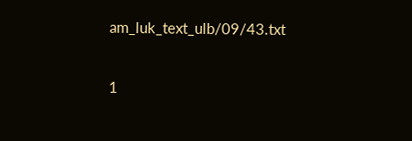am_luk_text_ulb/09/43.txt

1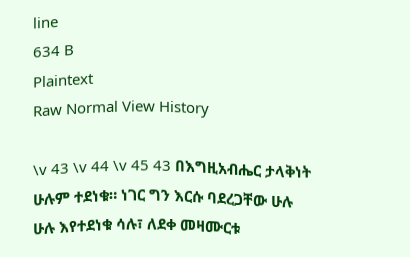line
634 B
Plaintext
Raw Normal View History

\v 43 \v 44 \v 45 43 በእግዚአብሔር ታላቅነት ሁሉም ተደነቁ። ነገር ግን እርሱ ባደረጋቸው ሁሉ ሁሉ እየተደነቁ ሳሉ፣ ለደቀ መዛሙርቱ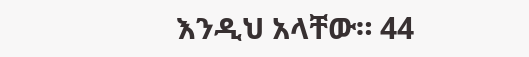እንዲህ አላቸው። 44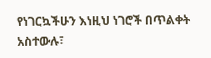የነገርኳችሁን እነዚህ ነገሮች በጥልቀት አስተውሉ፣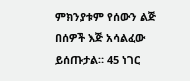ምክንያቱም የሰውን ልጅ በሰዎች እጅ አሳልፈው ይሰጡታል። 45 ነገር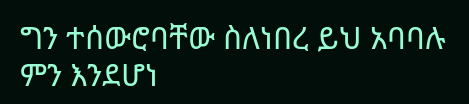ግን ተሰውሮባቸው ስለነበረ ይህ አባባሉ ምን እንደሆነ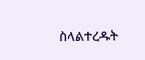ስላልተረዱት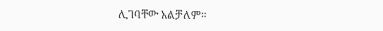ሊገባቸው አልቻለም።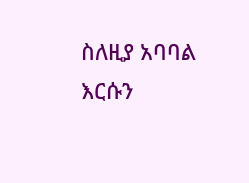ስለዚያ አባባል እርሱን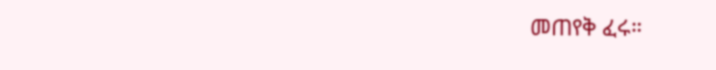መጠየቅ ፈሩ።